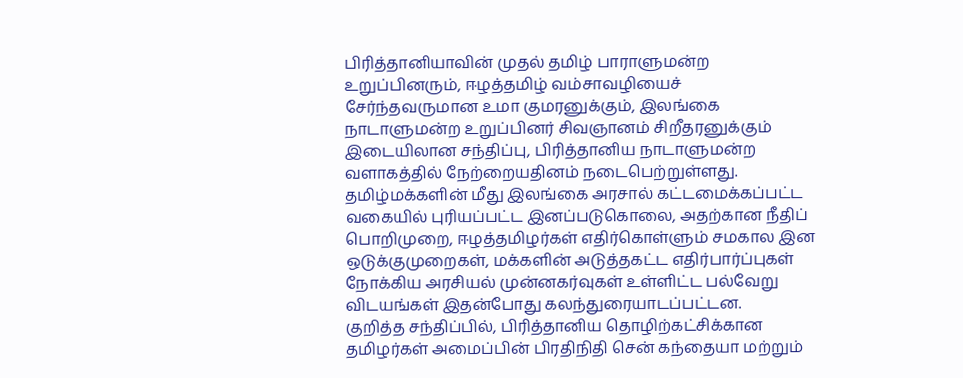பிரித்தானியாவின் முதல் தமிழ் பாராளுமன்ற உறுப்பினரும், ஈழத்தமிழ் வம்சாவழியைச் சேர்ந்தவருமான உமா குமரனுக்கும், இலங்கை நாடாளுமன்ற உறுப்பினர் சிவஞானம் சிறீதரனுக்கும் இடையிலான சந்திப்பு, பிரித்தானிய நாடாளுமன்ற வளாகத்தில் நேற்றையதினம் நடைபெற்றுள்ளது.
தமிழ்மக்களின் மீது இலங்கை அரசால் கட்டமைக்கப்பட்ட வகையில் புரியப்பட்ட இனப்படுகொலை, அதற்கான நீதிப் பொறிமுறை, ஈழத்தமிழர்கள் எதிர்கொள்ளும் சமகால இன ஒடுக்குமுறைகள், மக்களின் அடுத்தகட்ட எதிர்பார்ப்புகள் நோக்கிய அரசியல் முன்னகர்வுகள் உள்ளிட்ட பல்வேறு விடயங்கள் இதன்போது கலந்துரையாடப்பட்டன.
குறித்த சந்திப்பில், பிரித்தானிய தொழிற்கட்சிக்கான தமிழர்கள் அமைப்பின் பிரதிநிதி சென் கந்தையா மற்றும்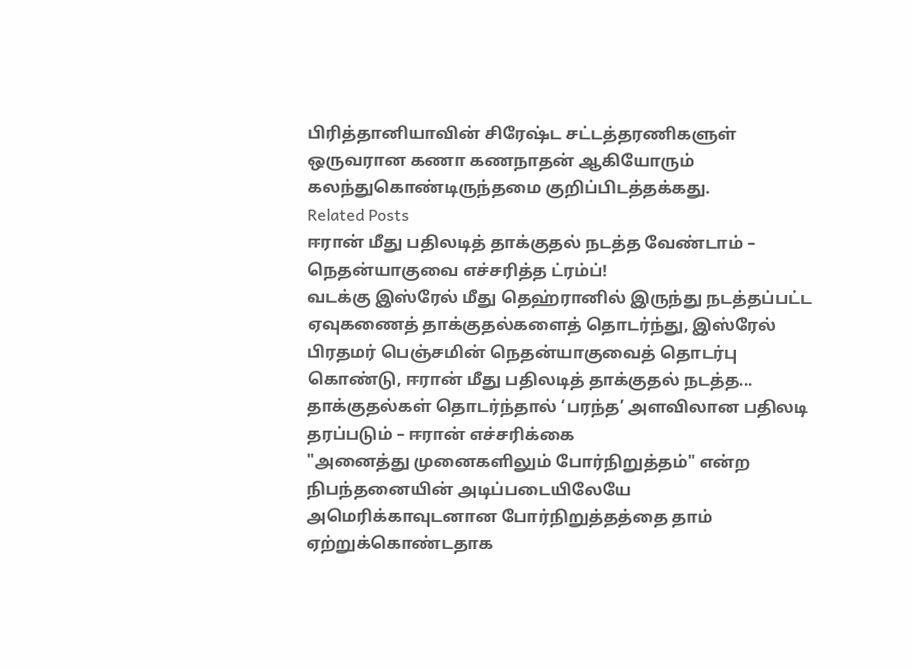பிரித்தானியாவின் சிரேஷ்ட சட்டத்தரணிகளுள் ஒருவரான கணா கணநாதன் ஆகியோரும் கலந்துகொண்டிருந்தமை குறிப்பிடத்தக்கது.
Related Posts
ஈரான் மீது பதிலடித் தாக்குதல் நடத்த வேண்டாம் – நெதன்யாகுவை எச்சரித்த ட்ரம்ப்!
வடக்கு இஸ்ரேல் மீது தெஹ்ரானில் இருந்து நடத்தப்பட்ட ஏவுகணைத் தாக்குதல்களைத் தொடர்ந்து, இஸ்ரேல் பிரதமர் பெஞ்சமின் நெதன்யாகுவைத் தொடர்பு கொண்டு, ஈரான் மீது பதிலடித் தாக்குதல் நடத்த...
தாக்குதல்கள் தொடர்ந்தால் ‘பரந்த’ அளவிலான பதிலடி தரப்படும் – ஈரான் எச்சரிக்கை
"அனைத்து முனைகளிலும் போர்நிறுத்தம்" என்ற நிபந்தனையின் அடிப்படையிலேயே அமெரிக்காவுடனான போர்நிறுத்தத்தை தாம் ஏற்றுக்கொண்டதாக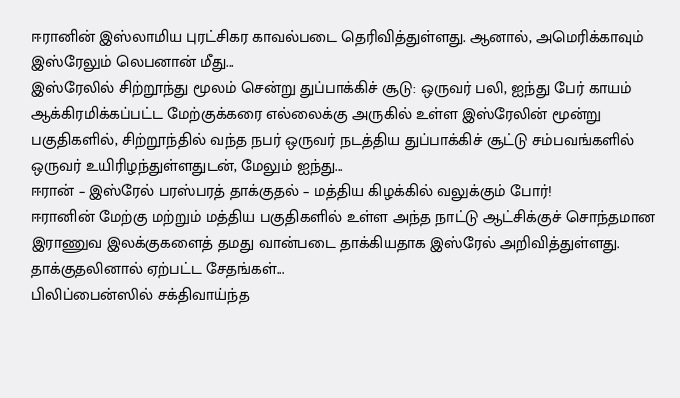ஈரானின் இஸ்லாமிய புரட்சிகர காவல்படை தெரிவித்துள்ளது. ஆனால், அமெரிக்காவும் இஸ்ரேலும் லெபனான் மீது...
இஸ்ரேலில் சிற்றூந்து மூலம் சென்று துப்பாக்கிச் சூடு: ஒருவர் பலி, ஐந்து பேர் காயம்
ஆக்கிரமிக்கப்பட்ட மேற்குக்கரை எல்லைக்கு அருகில் உள்ள இஸ்ரேலின் மூன்று பகுதிகளில், சிற்றூந்தில் வந்த நபர் ஒருவர் நடத்திய துப்பாக்கிச் சூட்டு சம்பவங்களில் ஒருவர் உயிரிழந்துள்ளதுடன், மேலும் ஐந்து...
ஈரான் – இஸ்ரேல் பரஸ்பரத் தாக்குதல் – மத்திய கிழக்கில் வலுக்கும் போர்!
ஈரானின் மேற்கு மற்றும் மத்திய பகுதிகளில் உள்ள அந்த நாட்டு ஆட்சிக்குச் சொந்தமான இராணுவ இலக்குகளைத் தமது வான்படை தாக்கியதாக இஸ்ரேல் அறிவித்துள்ளது. தாக்குதலினால் ஏற்பட்ட சேதங்கள்...
பிலிப்பைன்ஸில் சக்திவாய்ந்த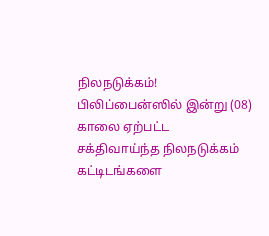நிலநடுக்கம்!
பிலிப்பைன்ஸில் இன்று (08) காலை ஏற்பட்ட சக்திவாய்ந்த நிலநடுக்கம் கட்டிடங்களை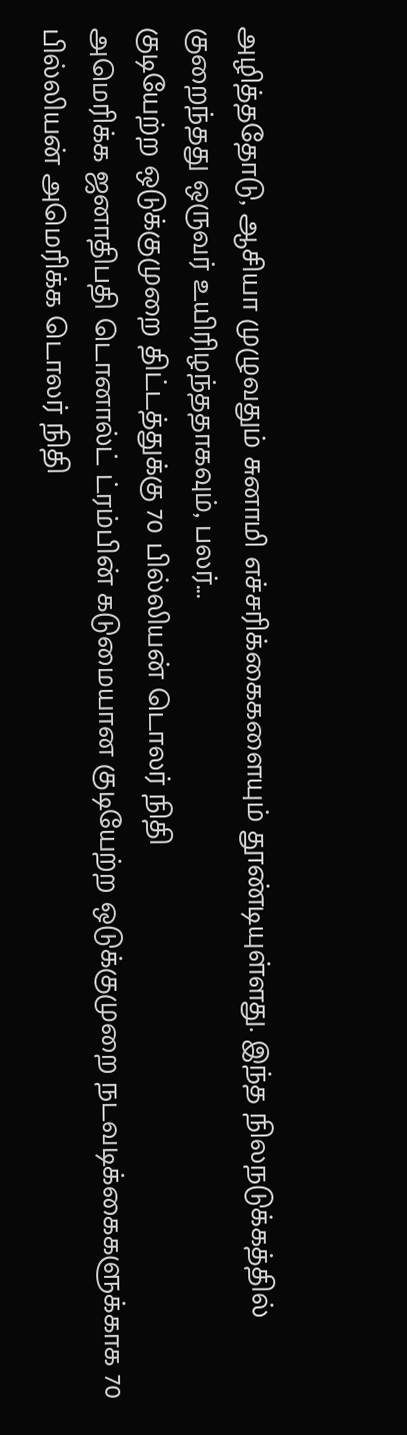அழித்ததோடு, ஆசியா முழுவதும் சுனாமி எச்சரிக்கைகளையும் தூண்டியுள்ளது. இந்த நிலநடுக்கத்தில் குறைந்தது ஒருவர் உயிரிழந்ததாகவும், பலர்...
குடியேற்ற ஒடுக்குமுறை திட்டத்துக்கு 70 பில்லியன் டொலர் நிதி
அமெரிக்க ஜனாதிபதி டொனால்ட் ட்ரம்பின் கடுமையான குடியேற்ற ஒடுக்குமுறை நடவடிக்கைகளுக்காக 70 பில்லியன் அமெரிக்க டொலர் நிதி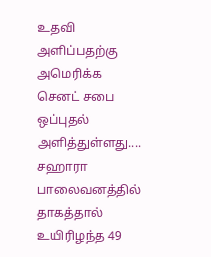உதவி அளிப்பதற்கு அமெரிக்க செனட் சபை ஒப்புதல் அளித்துள்ளது....
சஹாரா பாலைவனத்தில் தாகத்தால் உயிரிழந்த 49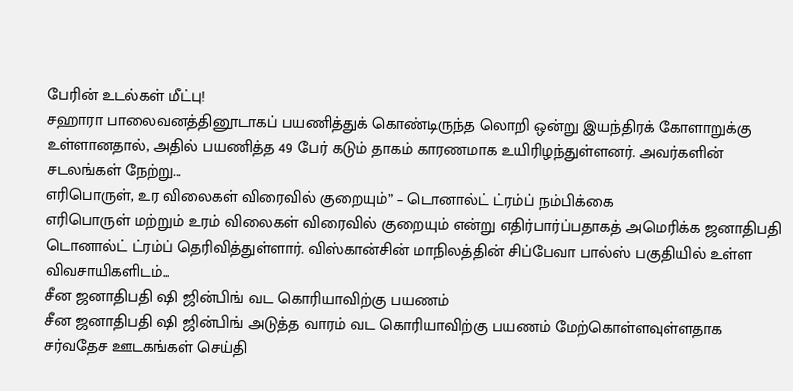பேரின் உடல்கள் மீட்பு!
சஹாரா பாலைவனத்தினூடாகப் பயணித்துக் கொண்டிருந்த லொறி ஒன்று இயந்திரக் கோளாறுக்கு உள்ளானதால், அதில் பயணித்த 49 பேர் கடும் தாகம் காரணமாக உயிரிழந்துள்ளனர். அவர்களின் சடலங்கள் நேற்று...
எரிபொருள், உர விலைகள் விரைவில் குறையும்” – டொனால்ட் ட்ரம்ப் நம்பிக்கை
எரிபொருள் மற்றும் உரம் விலைகள் விரைவில் குறையும் என்று எதிர்பார்ப்பதாகத் அமெரிக்க ஜனாதிபதி டொனால்ட் ட்ரம்ப் தெரிவித்துள்ளார். விஸ்கான்சின் மாநிலத்தின் சிப்பேவா பால்ஸ் பகுதியில் உள்ள விவசாயிகளிடம்...
சீன ஜனாதிபதி ஷி ஜின்பிங் வட கொரியாவிற்கு பயணம்
சீன ஜனாதிபதி ஷி ஜின்பிங் அடுத்த வாரம் வட கொரியாவிற்கு பயணம் மேற்கொள்ளவுள்ளதாக சர்வதேச ஊடகங்கள் செய்தி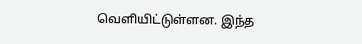வெளியிட்டுள்ளன. இந்த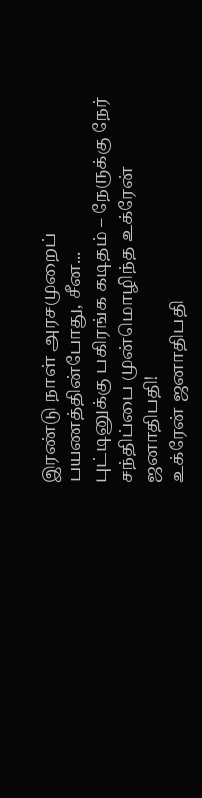இரண்டு நாள் அரசமுறைப் பயணத்தின்போது, சீன...
புட்டினுக்கு பகிரங்க கடிதம் – நேருக்கு நேர் சந்திப்பை முன்மொழிந்த உக்ரேன் ஜனாதிபதி!
உக்ரேன் ஜனாதிபதி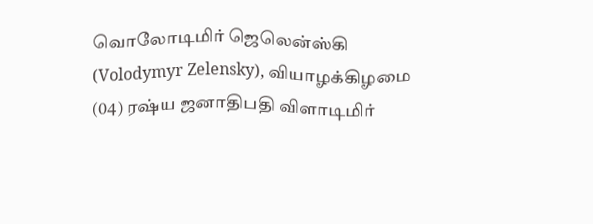வொலோடிமிர் ஜெலென்ஸ்கி (Volodymyr Zelensky), வியாழக்கிழமை (04) ரஷ்ய ஜனாதிபதி விளாடிமிர்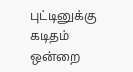புட்டினுக்கு கடிதம் ஒன்றை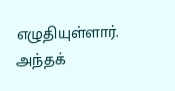எழுதியுள்ளார். அந்தக்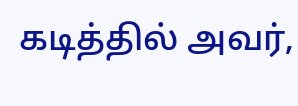கடித்தில் அவர்,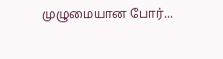முழுமையான போர்...